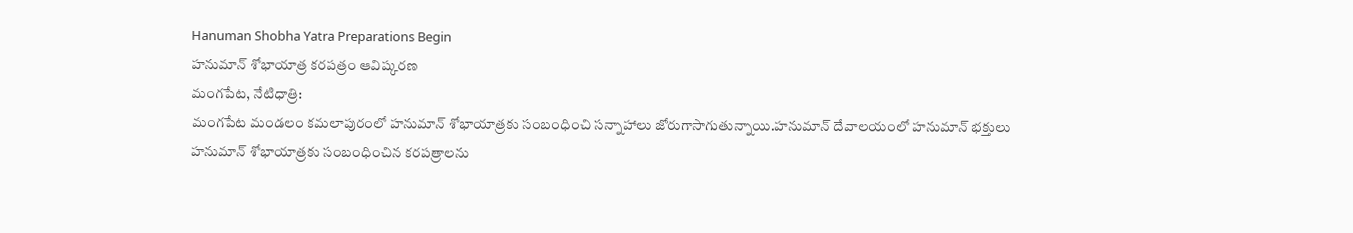Hanuman Shobha Yatra Preparations Begin
హనుమాన్ శోభాయాత్ర కరపత్రం ఆవిష్కరణ
మంగపేట, నేటిధాత్రి:
మంగపేట మండలం కమలాపురంలో హనుమాన్ శోభాయాత్రకు సంబంధించి సన్నాహాలు జోరుగాసాగుతున్నాయి.హనుమాన్ దేవాలయంలో హనుమాన్ భక్తులు హనుమాన్ శోభాయాత్రకు సంబంధించిన కరపత్రాలను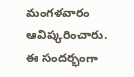మంగళవారం ఆవిష్కరించారు. ఈ సందర్భంగా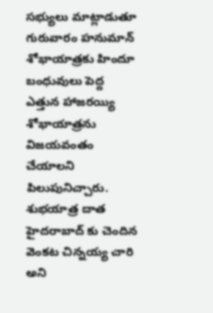సభ్యులు మాట్లాడుతూ గురువారం హనుమాన్ శోభాయాత్రకు హిందూ బంధువులు పెద్ద ఎత్తున హాజరయ్యి శోభాయాత్రను విజయవంతం చేయాలని పిలుపునిచ్చారు. శుభయాత్ర దాత హైదరాబాద్ కు చెందిన వెంకట చిన్నయ్య చారి అని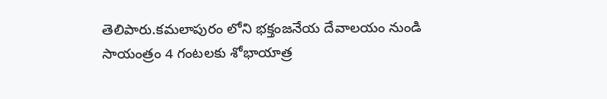తెలిపారు.కమలాపురం లోని భక్తంజనేయ దేవాలయం నుండి సాయంత్రం 4 గంటలకు శోభాయాత్ర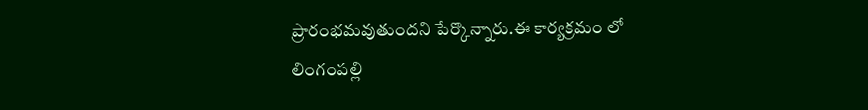ప్రారంభమవుతుందని పేర్కొన్నారు.ఈ కార్యక్రమం లో లింగంపల్లి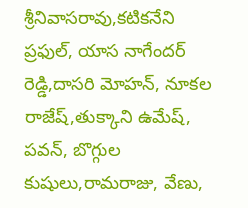శ్రీనివాసరావు,కటికనేని ప్రఫుల్, యాస నాగేందర్ రెడ్డి,దాసరి మోహన్, నూకల రాజేష్,తుక్కాని ఉమేష్, పవన్, బొగ్గుల కుషులు,రామరాజు, వేణు,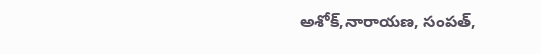అశోక్,నారాయణ, సంపత్,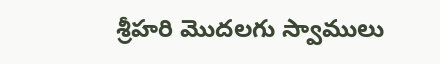శ్రీహరి మొదలగు స్వాములు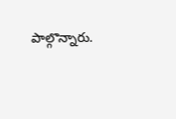పాల్గొన్నారు.